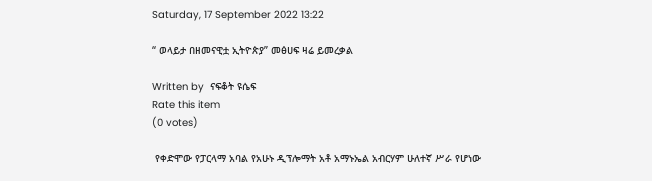Saturday, 17 September 2022 13:22

“ ወላይታ በዘመናዊቷ ኢትዮጵያ” መፅሀፍ ዛሬ ይመረቃል

Written by  ናፍቆት ዩሴፍ
Rate this item
(0 votes)

 የቀድሞው የፓርላማ አባል የአሁኑ ዲፕሎማት አቶ አማኑኤል አብርሃም ሁለተኛ ሥራ የሆነው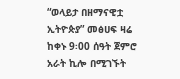“ወላይታ በዘማናዊቷ ኢትዮጵያ” መፅሀፍ ዛሬ ከቀኑ 9፡00 ሰዓት ጀምሮ አራት ኪሎ በሚገኙት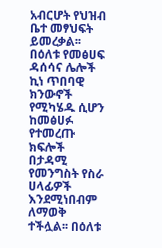አብርሆት የህዝብ ቤተ መፃህፍት ይመረቃል፡፡ በዕለቱ የመፅሀፍ ዳሰሳና ሌሎች ኪነ ጥበባዊ ክንውኖች የሚካሄዱ ሲሆን ከመፅሀፉ የተመረጡ ክፍሎች በታዳሚ የመንግስት የስራ ሀላፊዎች እንደሚነበብም ለማወቅ ተችሏል፡፡ በዕለቱ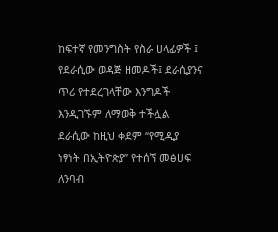ከፍተኛ የመንግስት የስራ ሀላፊዎች ፤ የደራሲው ወዳጅ ዘመዶች፤ ደራሲያንና ጥሪ የተደረገላቸው እንግዶች እንዲገኙም ለማወቅ ተችሏል ደራሲው ከዚህ ቀደም “የሚዲያ ነፃነት በኢትዮጵያ” የተሰኘ መፅሀፍ ለንባብ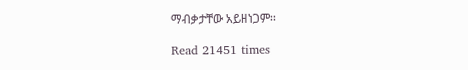ማብቃታቸው አይዘነጋም፡፡

Read 21451 times